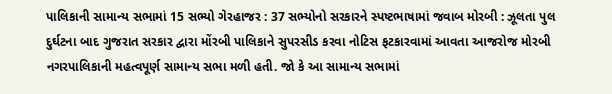પાલિકાની સામાન્ય સભામાં 15 સભ્યો ગેરહાજર : 37 સભ્યોનો સરકારને સ્પષ્ટભાષામાં જવાબ મોરબી : ઝૂલતા પુલ દુર્ઘટના બાદ ગુજરાત સરકાર દ્વારા મોંરબી પાલિકાને સુપરસીડ કરવા નોટિસ ફટકારવામાં આવતા આજરોજ મોરબી નગરપાલિકાની મહત્વપૂર્ણ સામાન્ય સભા મળી હતી. જો કે આ સામાન્ય સભામાં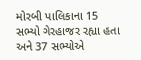મોરબી પાલિકાના 15 સભ્યો ગેરહાજર રહ્યા હતા અને 37 સભ્યોએ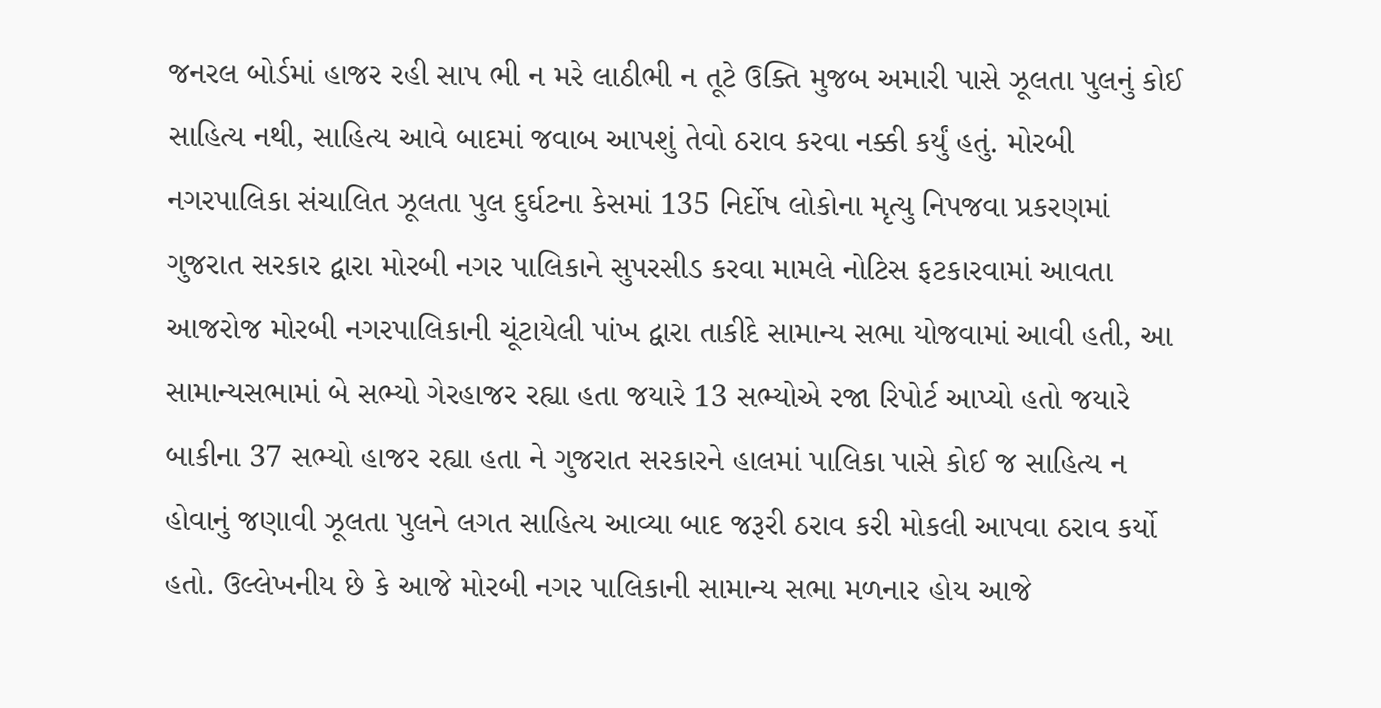જનરલ બોર્ડમાં હાજર રહી સાપ ભી ન મરે લાઠીભી ન તૂટે ઉક્તિ મુજબ અમારી પાસે ઝૂલતા પુલનું કોઈ સાહિત્ય નથી, સાહિત્ય આવે બાદમાં જવાબ આપશું તેવો ઠરાવ કરવા નક્કી કર્યું હતું. મોરબી નગરપાલિકા સંચાલિત ઝૂલતા પુલ દુર્ઘટના કેસમાં 135 નિર્દોષ લોકોના મૃત્યુ નિપજવા પ્રકરણમાં ગુજરાત સરકાર દ્વારા મોરબી નગર પાલિકાને સુપરસીડ કરવા મામલે નોટિસ ફટકારવામાં આવતા આજરોજ મોરબી નગરપાલિકાની ચૂંટાયેલી પાંખ દ્વારા તાકીદે સામાન્ય સભા યોજવામાં આવી હતી, આ સામાન્યસભામાં બે સભ્યો ગેરહાજર રહ્યા હતા જયારે 13 સભ્યોએ રજા રિપોર્ટ આપ્યો હતો જયારે બાકીના 37 સભ્યો હાજર રહ્યા હતા ને ગુજરાત સરકારને હાલમાં પાલિકા પાસે કોઈ જ સાહિત્ય ન હોવાનું જણાવી ઝૂલતા પુલને લગત સાહિત્ય આવ્યા બાદ જરૂરી ઠરાવ કરી મોકલી આપવા ઠરાવ કર્યો હતો. ઉલ્લેખનીય છે કે આજે મોરબી નગર પાલિકાની સામાન્ય સભા મળનાર હોય આજે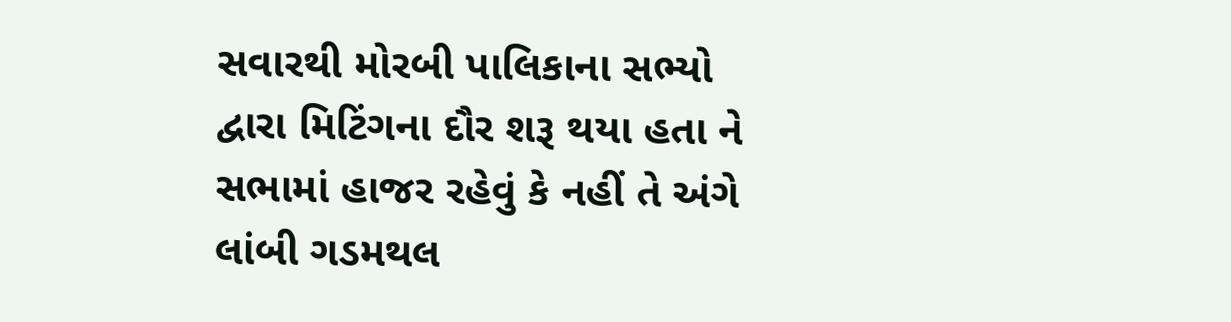સવારથી મોરબી પાલિકાના સભ્યો દ્વારા મિટિંગના દૌર શરૂ થયા હતા ને સભામાં હાજર રહેવું કે નહીં તે અંગે લાંબી ગડમથલ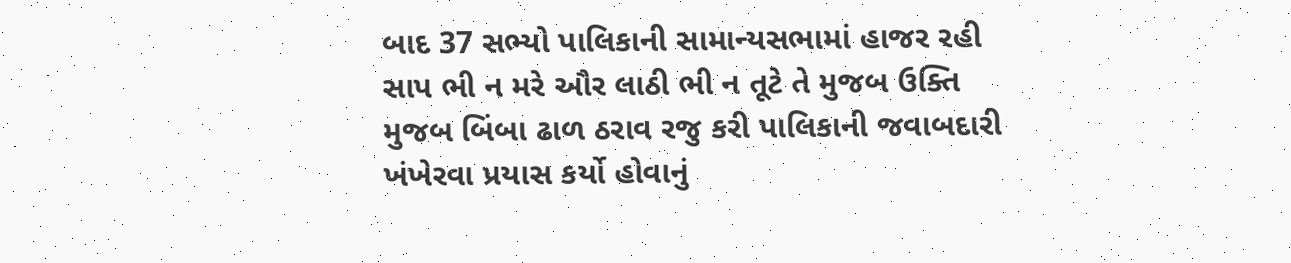બાદ 37 સભ્યો પાલિકાની સામાન્યસભામાં હાજર રહી સાપ ભી ન મરે ઔર લાઠી ભી ન તૂટે તે મુજબ ઉક્તિ મુજબ બિંબા ઢાળ ઠરાવ રજુ કરી પાલિકાની જવાબદારી ખંખેરવા પ્રયાસ કર્યો હોવાનું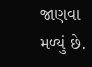જાણવા મળ્યું છે.